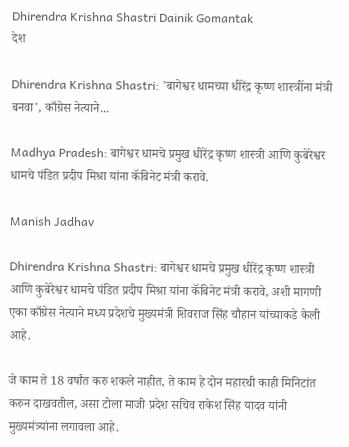Dhirendra Krishna Shastri Dainik Gomantak
देश

Dhirendra Krishna Shastri: 'बागेश्वर धामच्या धीरेंद्र कृष्ण शास्त्रींना मंत्री बनवा', काँग्रेस नेत्याने...

Madhya Pradesh: बागेश्वर धामचे प्रमुख धीरेंद्र कृष्ण शास्त्री आणि कुबेरेश्वर धामचे पंडित प्रदीप मिश्रा यांना कॅबिनेट मंत्री करावे.

Manish Jadhav

Dhirendra Krishna Shastri: बागेश्वर धामचे प्रमुख धीरेंद्र कृष्ण शास्त्री आणि कुबेरेश्वर धामचे पंडित प्रदीप मिश्रा यांना कॅबिनेट मंत्री करावे, अशी मागणी एका काँग्रेस नेत्याने मध्य प्रदेशचे मुख्यमंत्री शिवराज सिंह चौहान यांच्याकडे केली आहे.

जे काम ते 18 वर्षांत करु शकले नाहीत, ते काम हे दोन महारथी काही मिनिटांत करुन दाखवतील, असा टोला माजी प्रदेश सचिव राकेश सिंह यादव यांनी मुख्यमंत्र्यांना लगावला आहे.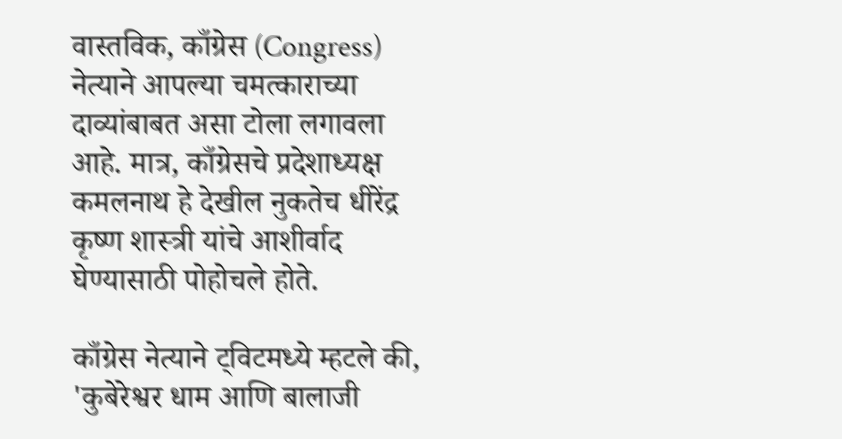वास्तविक, काँग्रेस (Congress) नेत्याने आपल्या चमत्काराच्या दाव्यांबाबत असा टोला लगावला आहे. मात्र, काँग्रेसचे प्रदेशाध्यक्ष कमलनाथ हे देखील नुकतेच धीरेंद्र कृष्ण शास्त्री यांचे आशीर्वाद घेण्यासाठी पोहोचले होते.

काँग्रेस नेत्याने ट्विटमध्ये म्हटले की, 'कुबेरेश्वर धाम आणि बालाजी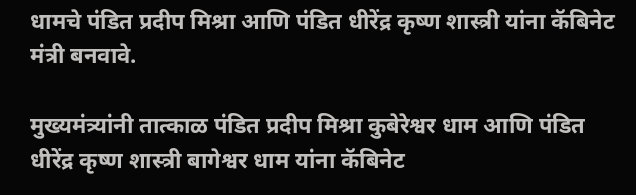धामचे पंडित प्रदीप मिश्रा आणि पंडित धीरेंद्र कृष्ण शास्त्री यांना कॅबिनेट मंत्री बनवावे.

मुख्यमंत्र्यांनी तात्काळ पंडित प्रदीप मिश्रा कुबेरेश्वर धाम आणि पंडित धीरेंद्र कृष्ण शास्त्री बागेश्वर धाम यांना कॅबिनेट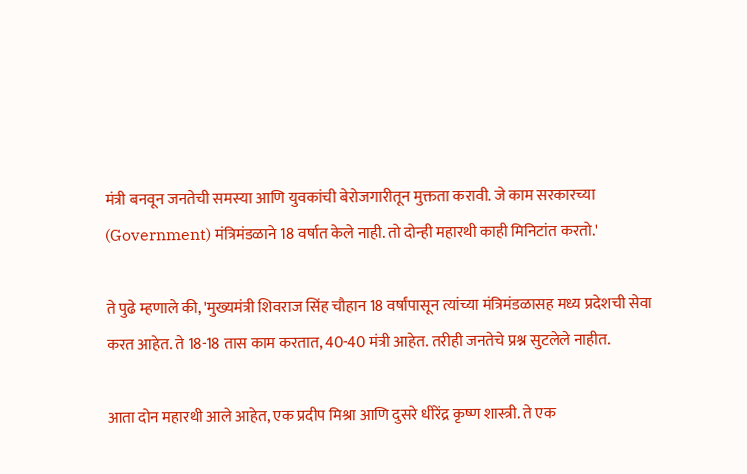मंत्री बनवून जनतेची समस्या आणि युवकांची बेरोजगारीतून मुक्तता करावी. जे काम सरकारच्या (Government) मंत्रिमंडळाने 18 वर्षात केले नाही. तो दोन्ही महारथी काही मिनिटांत करतो.'

ते पुढे म्हणाले की, 'मुख्यमंत्री शिवराज सिंह चौहान 18 वर्षांपासून त्यांच्या मंत्रिमंडळासह मध्य प्रदेशची सेवा करत आहेत. ते 18-18 तास काम करतात, 40-40 मंत्री आहेत. तरीही जनतेचे प्रश्न सुटलेले नाहीत.

आता दोन महारथी आले आहेत, एक प्रदीप मिश्रा आणि दुसरे धीरेंद्र कृष्ण शास्त्री. ते एक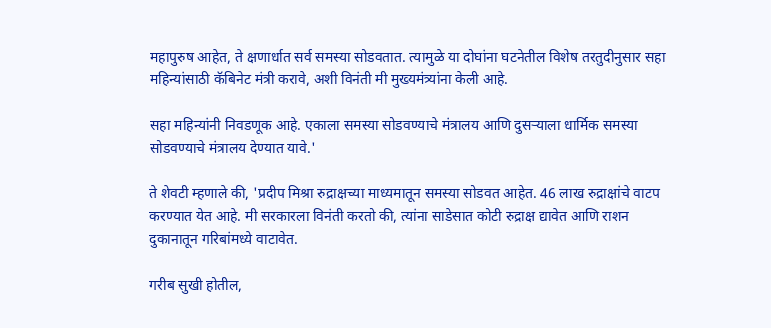महापुरुष आहेत, ते क्षणार्धात सर्व समस्या सोडवतात. त्यामुळे या दोघांना घटनेतील विशेष तरतुदीनुसार सहा महिन्यांसाठी कॅबिनेट मंत्री करावे, अशी विनंती मी मुख्यमंत्र्यांना केली आहे.

सहा महिन्यांनी निवडणूक आहे. एकाला समस्या सोडवण्याचे मंत्रालय आणि दुसऱ्याला धार्मिक समस्या सोडवण्याचे मंत्रालय देण्यात यावे.'

ते शेवटी म्हणाले की, 'प्रदीप मिश्रा रुद्राक्षच्या माध्यमातून समस्या सोडवत आहेत. 46 लाख रुद्राक्षांचे वाटप करण्यात येत आहे. मी सरकारला विनंती करतो की, त्यांना साडेसात कोटी रुद्राक्ष द्यावेत आणि राशन दुकानातून गरिबांमध्ये वाटावेत.

गरीब सुखी होतील,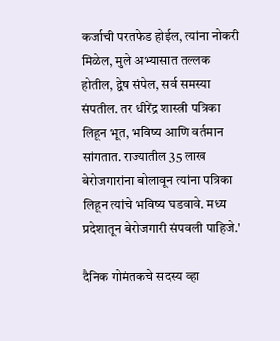कर्जाची परतफेड होईल, त्यांना नोकरी मिळेल, मुले अभ्यासात तल्लक होतील, द्वेष संपेल, सर्व समस्या संपतील. तर धीरेंद्र शास्त्री पत्रिका लिहून भूत, भविष्य आणि वर्तमान सांगतात. राज्यातील 35 लाख बेरोजगारांना बोलावून त्यांना पत्रिका लिहून त्यांचे भविष्य घडवावे. मध्य प्रदेशातून बेरोजगारी संपवली पाहिजे.'

दैनिक गोमंतकचे सदस्य व्हा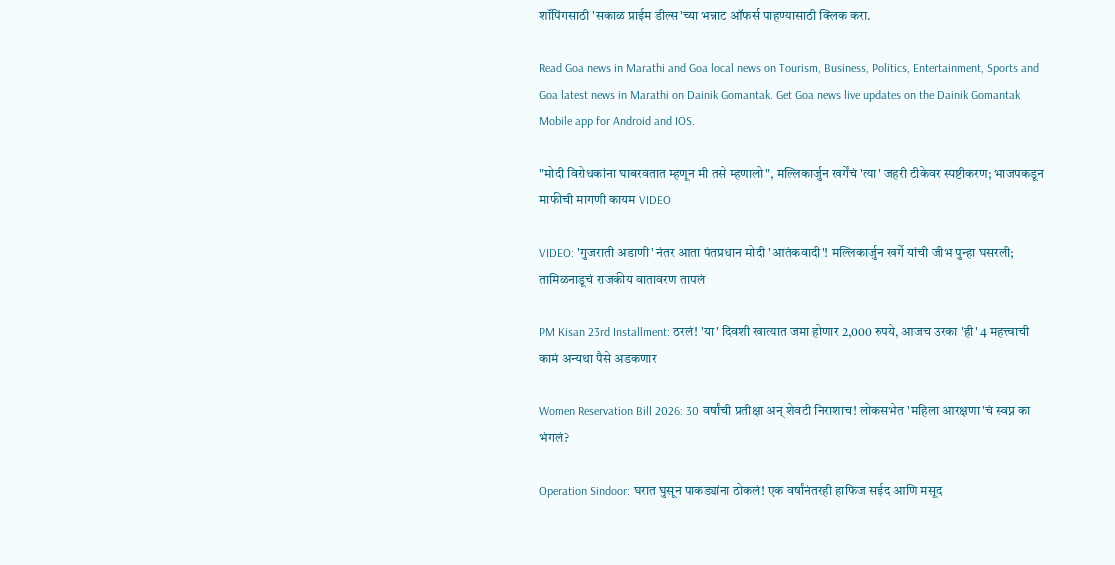शॉपिंगसाठी 'सकाळ प्राईम डील्स'च्या भन्नाट ऑफर्स पाहण्यासाठी क्लिक करा.

Read Goa news in Marathi and Goa local news on Tourism, Business, Politics, Entertainment, Sports and Goa latest news in Marathi on Dainik Gomantak. Get Goa news live updates on the Dainik Gomantak Mobile app for Android and IOS.

"मोदी विरोधकांना घाबरवतात म्हणून मी तसे म्हणालो", मल्लिकार्जुन खर्गेंचं 'त्या' जहरी टीकेवर स्पष्टीकरण; भाजपकडून माफीची मागणी कायम VIDEO

VIDEO: 'गुजराती अडाणी' नंतर आता पंतप्रधान मोदी 'आतंकवादी'! मल्लिकार्जुन खर्गे यांची जीभ पुन्हा घसरली; तामिळनाडूचं राजकीय वातावरण तापलं

PM Kisan 23rd Installment: ठरलं! 'या' दिवशी खात्यात जमा होणार 2,000 रुपये, आजच उरका 'ही' 4 महत्त्वाची कामं अन्यथा पैसे अडकणार

Women Reservation Bill 2026: 30 वर्षांची प्रतीक्षा अन् शेवटी निराशाच! लोकसभेत 'महिला आरक्षणा'चं स्वप्न का भंगलं?

Operation Sindoor: घरात घुसून पाकड्यांना ठोकलं! एक वर्षांनंतरही हाफिज सईद आणि मसूद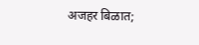अजहर बिळात;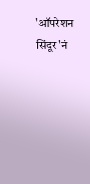'ऑपरेशन सिंदूर'नं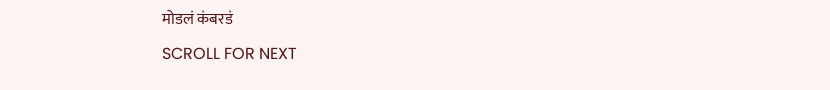मोडलं कंबरडं

SCROLL FOR NEXT